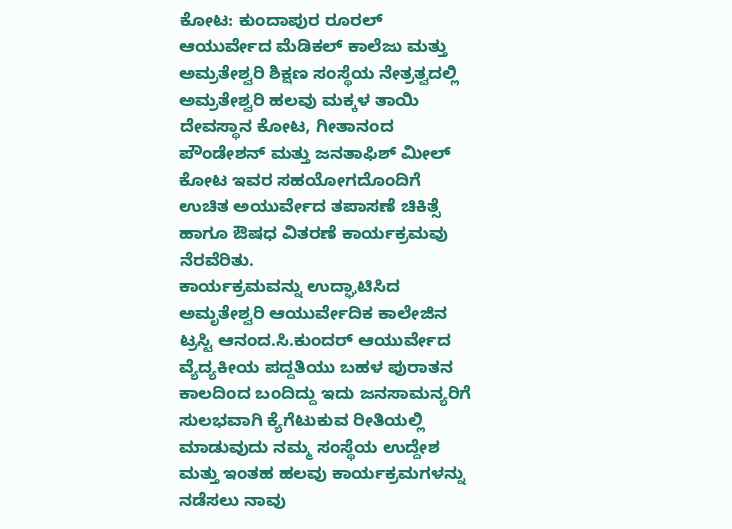ಕೋಟ: ಕುಂದಾಪುರ ರೂರಲ್ ಆಯುರ್ವೇದ ಮೆಡಿಕಲ್ ಕಾಲೆಜು ಮತ್ತು ಅಮ್ರತೇಶ್ವರಿ ಶಿಕ್ಷಣ ಸಂಸ್ಥೆಯ ನೇತ್ರತ್ವದಲ್ಲಿ ಅಮ್ರತೇಶ್ವರಿ ಹಲವು ಮಕ್ಕಳ ತಾಯಿ ದೇವಸ್ಥಾನ ಕೋಟ, ಗೀತಾನಂದ ಪೌಂಡೇಶನ್ ಮತ್ತು ಜನತಾಫಿಶ್ ಮೀಲ್ ಕೋಟ ಇವರ ಸಹಯೋಗದೊಂದಿಗೆ ಉಚಿತ ಅಯುರ್ವೇದ ತಪಾಸಣೆ ಚಿಕಿತ್ಸೆ ಹಾಗೂ ಔಷಧ ವಿತರಣೆ ಕಾರ್ಯಕ್ರಮವು ನೆರವೆರಿತು.
ಕಾರ್ಯಕ್ರಮವನ್ನು ಉದ್ಘಾಟಿಸಿದ ಅಮೃತೇಶ್ವರಿ ಆಯುರ್ವೇದಿಕ ಕಾಲೇಜಿನ ಟ್ರಸ್ಟಿ ಆನಂದ.ಸಿ.ಕುಂದರ್ ಆಯುರ್ವೇದ ವ್ಯೆದ್ಯಕೀಯ ಪದ್ದತಿಯು ಬಹಳ ಪುರಾತನ ಕಾಲದಿಂದ ಬಂದಿದ್ದು ಇದು ಜನಸಾಮನ್ಯರಿಗೆ ಸುಲಭವಾಗಿ ಕ್ಯೆಗೆಟುಕುವ ರೀತಿಯಲ್ಲಿ ಮಾಡುವುದು ನಮ್ಮ ಸಂಸ್ಥೆಯ ಉದ್ದೇಶ ಮತ್ತು ಇಂತಹ ಹಲವು ಕಾರ್ಯಕ್ರಮಗಳನ್ನು ನಡೆಸಲು ನಾವು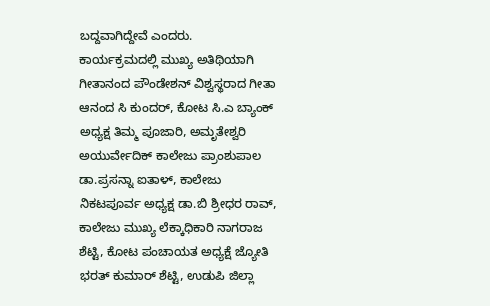ಬದ್ದವಾಗಿದ್ದೇವೆ ಎಂದರು.
ಕಾರ್ಯಕ್ರಮದಲ್ಲಿ ಮುಖ್ಯ ಅತಿಥಿಯಾಗಿ ಗೀತಾನಂದ ಪೌಂಡೇಶನ್ ವಿಶ್ವಸ್ಥರಾದ ಗೀತಾ ಆನಂದ ಸಿ ಕುಂದರ್, ಕೋಟ ಸಿ.ಎ ಬ್ಯಾಂಕ್ ಅಧ್ಯಕ್ಷ ತಿಮ್ಮ ಪೂಜಾರಿ, ಅಮೃತೇಶ್ವರಿ ಅಯುರ್ವೇದಿಕ್ ಕಾಲೇಜು ಪ್ರಾಂಶುಪಾಲ ಡಾ.ಪ್ರಸನ್ನಾ ಐತಾಳ್, ಕಾಲೇಜು ನಿಕಟಪೂರ್ವ ಅಧ್ಯಕ್ಷ ಡಾ.ಬಿ ಶ್ರೀಧರ ರಾವ್, ಕಾಲೇಜು ಮುಖ್ಯ ಲೆಕ್ಕಾಧಿಕಾರಿ ನಾಗರಾಜ ಶೆಟ್ಟಿ, ಕೋಟ ಪಂಚಾಯತ ಅಧ್ಯಕ್ಷೆ ಜ್ಯೋತಿ ಭರತ್ ಕುಮಾರ್ ಶೆಟ್ಟಿ, ಉಡುಪಿ ಜಿಲ್ಲಾ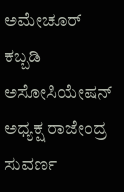ಅಮೇಚೂರ್ ಕಬ್ಬಡಿ ಅಸೋಸಿಯೇಷನ್ ಅಧ್ಯಕ್ಷ ರಾಜೇಂದ್ರ ಸುವರ್ಣ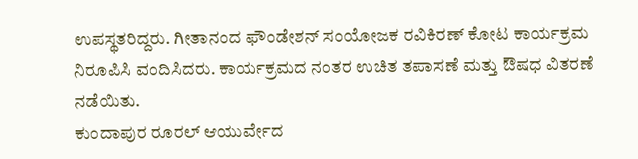ಉಪಸ್ಥತರಿದ್ದರು. ಗೀತಾನಂದ ಫೌಂಡೇಶನ್ ಸಂಯೋಜಕ ರವಿಕಿರಣ್ ಕೋಟ ಕಾರ್ಯಕ್ರಮ ನಿರೂಪಿಸಿ ವಂದಿಸಿದರು. ಕಾರ್ಯಕ್ರಮದ ನಂತರ ಉಚಿತ ತಪಾಸಣೆ ಮತ್ತು ಔಷಧ ವಿತರಣೆ ನಡೆಯಿತು.
ಕುಂದಾಪುರ ರೂರಲ್ ಆಯುರ್ವೇದ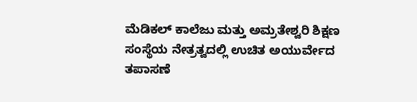ಮೆಡಿಕಲ್ ಕಾಲೆಜು ಮತ್ತು ಅಮ್ರತೇಶ್ವರಿ ಶಿಕ್ಷಣ ಸಂಸ್ಥೆಯ ನೇತ್ರತ್ವದಲ್ಲಿ ಉಚಿತ ಅಯುರ್ವೇದ ತಪಾಸಣೆ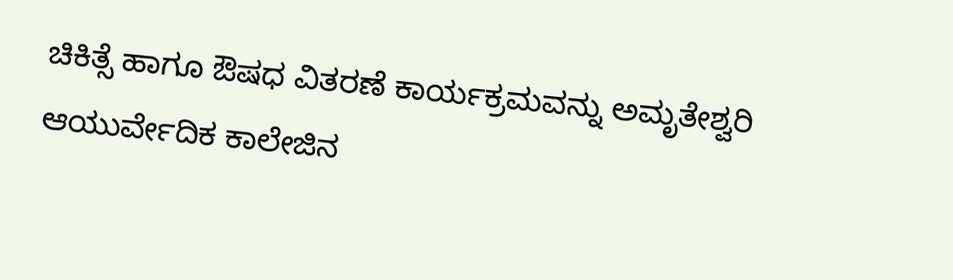ಚಿಕಿತ್ಸೆ ಹಾಗೂ ಔಷಧ ವಿತರಣೆ ಕಾರ್ಯಕ್ರಮವನ್ನು ಅಮೃತೇಶ್ವರಿ ಆಯುರ್ವೇದಿಕ ಕಾಲೇಜಿನ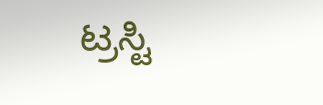ಟ್ರಸ್ಟಿ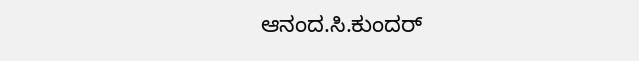ಆನಂದ.ಸಿ.ಕುಂದರ್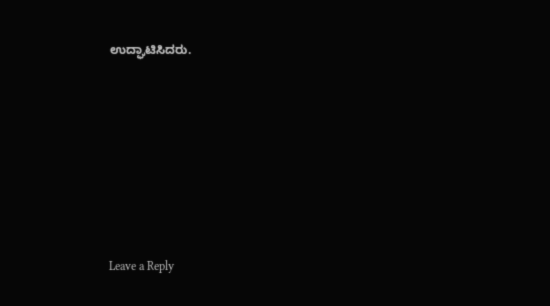ಉದ್ಘಾಟಿಸಿದರು.











Leave a Reply